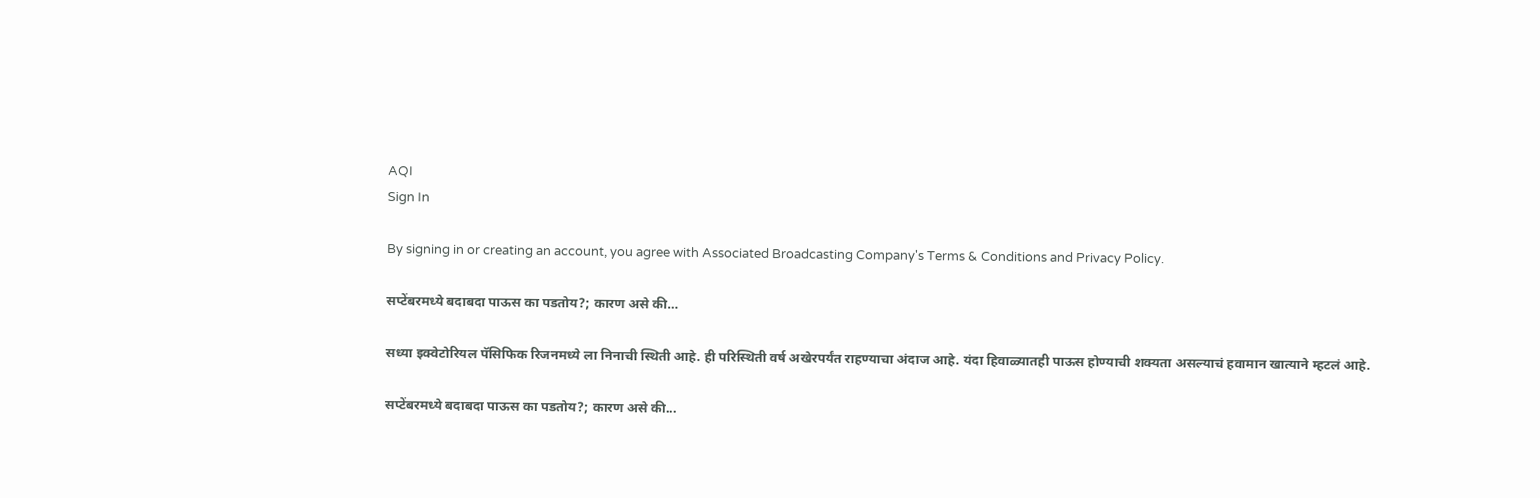AQI
Sign In

By signing in or creating an account, you agree with Associated Broadcasting Company's Terms & Conditions and Privacy Policy.

सप्टेंबरमध्ये बदाबदा पाऊस का पडतोय?; कारण असे की…

सध्या इक्वेटोरियल पॅसिफिक रिजनमध्ये ला निनाची स्थिती आहे. ही परिस्थिती वर्ष अखेरपर्यंत राहण्याचा अंदाज आहे. यंदा हिवाळ्यातही पाऊस होण्याची शक्यता असल्याचं हवामान खात्याने म्हटलं आहे.

सप्टेंबरमध्ये बदाबदा पाऊस का पडतोय?; कारण असे की...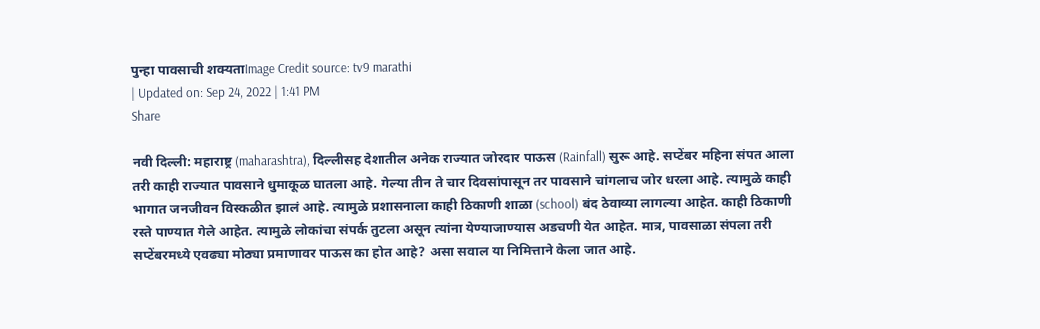पुन्हा पावसाची शक्यताImage Credit source: tv9 marathi
| Updated on: Sep 24, 2022 | 1:41 PM
Share

नवी दिल्ली: महाराष्ट्र (maharashtra), दिल्लीसह देशातील अनेक राज्यात जोरदार पाऊस (Rainfall) सुरू आहे. सप्टेंबर महिना संपत आला तरी काही राज्यात पावसाने धुमाकूळ घातला आहे. गेल्या तीन ते चार दिवसांपासून तर पावसाने चांगलाच जोर धरला आहे. त्यामुळे काही भागात जनजीवन विस्कळीत झालं आहे. त्यामुळे प्रशासनाला काही ठिकाणी शाळा (school) बंद ठेवाव्या लागल्या आहेत. काही ठिकाणी रस्ते पाण्यात गेले आहेत. त्यामुळे लोकांचा संपर्क तुटला असून त्यांना येण्याजाण्यास अडचणी येत आहेत. मात्र, पावसाळा संपला तरी सप्टेंबरमध्ये एवढ्या मोठ्या प्रमाणावर पाऊस का होत आहे? असा सवाल या निमित्ताने केला जात आहे.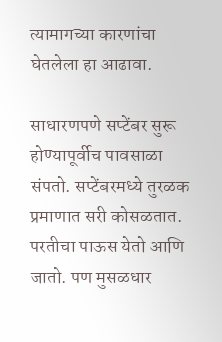त्यामागच्या कारणांचा घेतलेला हा आढावा.

साधारणपणे सप्टेंबर सुरू होण्यापूर्वीच पावसाळा संपतो. सप्टेंबरमध्ये तुरळक प्रमाणात सरी कोसळतात. परतीचा पाऊस येतो आणि जातो. पण मुसळधार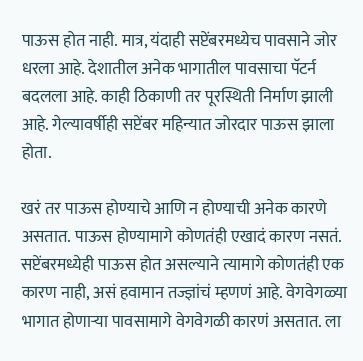पाऊस होत नाही. मात्र, यंदाही सप्टेंबरमध्येच पावसाने जोर धरला आहे. देशातील अनेक भागातील पावसाचा पॅटर्न बदलला आहे. काही ठिकाणी तर पूरस्थिती निर्माण झाली आहे. गेल्यावर्षीही सप्टेंबर महिन्यात जोरदार पाऊस झाला होता.

खरं तर पाऊस होण्याचे आणि न होण्याची अनेक कारणे असतात. पाऊस होण्यामागे कोणतंही एखादं कारण नसतं. सप्टेंबरमध्येही पाऊस होत असल्याने त्यामागे कोणतंही एक कारण नाही, असं हवामान तज्ज्ञांचं म्हणणं आहे. वेगवेगळ्या भागात होणाऱ्या पावसामागे वेगवेगळी कारणं असतात. ला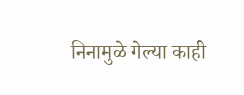निनामुळे गेल्या काही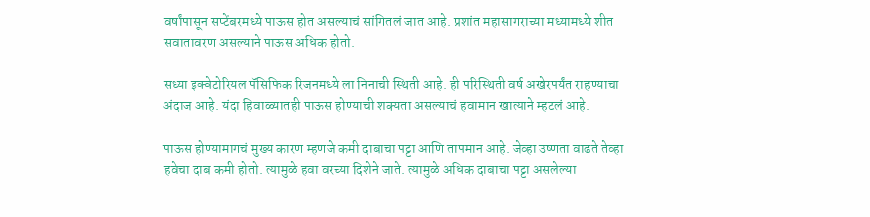वर्षांपासून सप्टेंबरमध्ये पाऊस होत असल्याचं सांगितलं जात आहे. प्रशांत महासागराच्या मध्यामध्ये शीत सवातावरण असल्याने पाऊस अधिक होतो.

सध्या इक्वेटोरियल पॅसिफिक रिजनमध्ये ला निनाची स्थिती आहे. ही परिस्थिती वर्ष अखेरपर्यंत राहण्याचा अंदाज आहे. यंदा हिवाळ्यातही पाऊस होण्याची शक्यता असल्याचं हवामान खात्याने म्हटलं आहे.

पाऊस होण्यामागचं मुख्य कारण म्हणजे कमी दाबाचा पट्टा आणि तापमान आहे. जेव्हा उष्णता वाढते तेव्हा हवेचा दाब कमी होतो. त्यामुळे हवा वरच्या दिशेने जाते. त्यामुळे अधिक दाबाचा पट्टा असलेल्या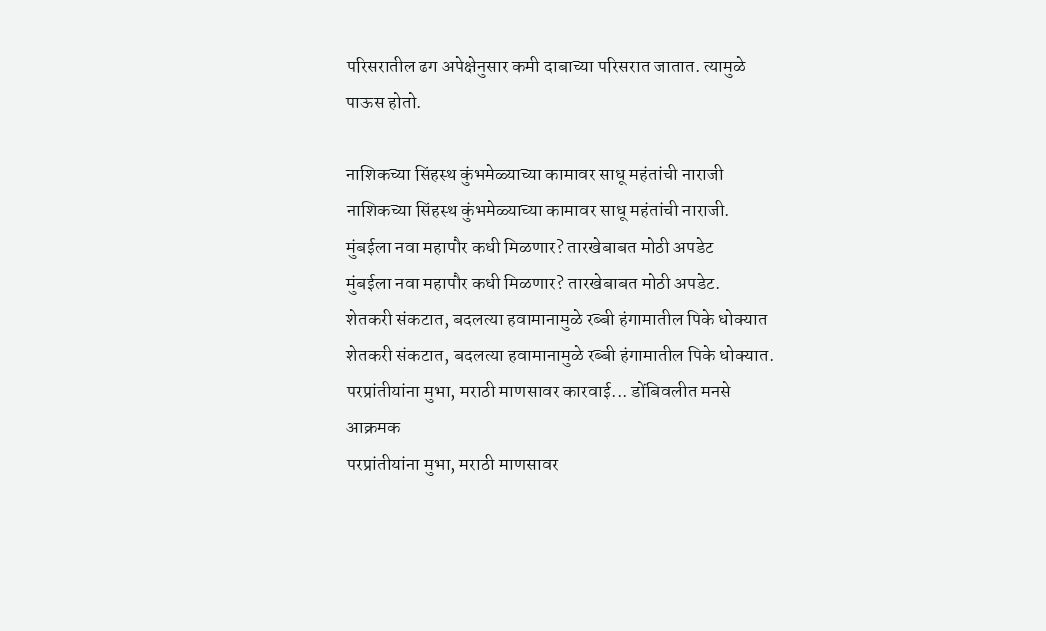परिसरातील ढग अपेक्षेनुसार कमी दाबाच्या परिसरात जातात. त्यामुळे पाऊस होतो.

नाशिकच्या सिंहस्थ कुंभमेळ्याच्या कामावर साधू महंतांची नाराजी
नाशिकच्या सिंहस्थ कुंभमेळ्याच्या कामावर साधू महंतांची नाराजी.
मुंबईला नवा महापौर कधी मिळणार? तारखेबाबत मोठी अपडेट
मुंबईला नवा महापौर कधी मिळणार? तारखेबाबत मोठी अपडेट.
शेतकरी संकटात, बदलत्या हवामानामुळे रब्बी हंगामातील पिके धोक्यात
शेतकरी संकटात, बदलत्या हवामानामुळे रब्बी हंगामातील पिके धोक्यात.
परप्रांतीयांना मुभा, मराठी माणसावर कारवाई... डोंबिवलीत मनसे आक्रमक
परप्रांतीयांना मुभा, मराठी माणसावर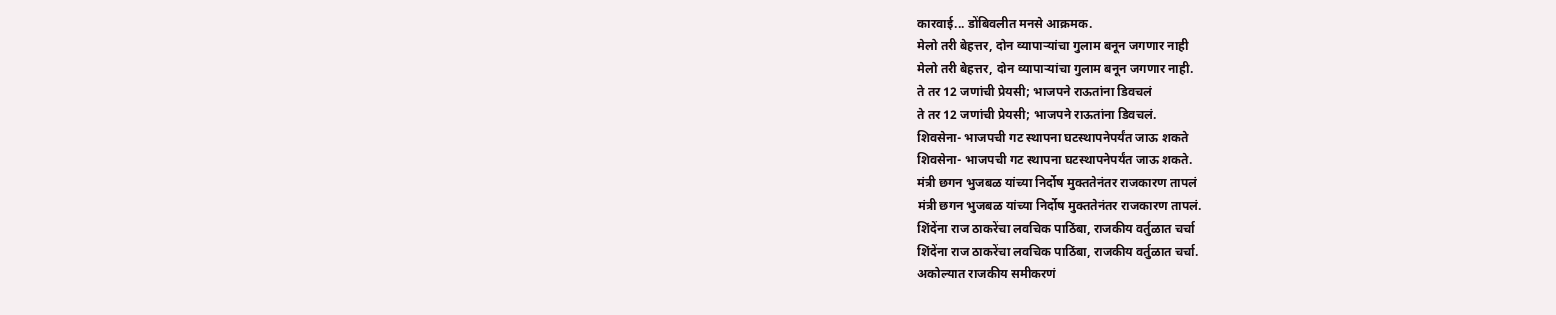कारवाई... डोंबिवलीत मनसे आक्रमक.
मेलो तरी बेहत्तर, दोन व्यापाऱ्यांचा गुलाम बनून जगणार नाही
मेलो तरी बेहत्तर, दोन व्यापाऱ्यांचा गुलाम बनून जगणार नाही.
ते तर 12 जणांची प्रेयसी; भाजपने राऊतांना डिवचलं
ते तर 12 जणांची प्रेयसी; भाजपने राऊतांना डिवचलं.
शिवसेना- भाजपची गट स्थापना घटस्थापनेपर्यंत जाऊ शकते
शिवसेना- भाजपची गट स्थापना घटस्थापनेपर्यंत जाऊ शकते.
मंत्री छगन भुजबळ यांच्या निर्दोष मुक्ततेनंतर राजकारण तापलं
मंत्री छगन भुजबळ यांच्या निर्दोष मुक्ततेनंतर राजकारण तापलं.
शिंदेंना राज ठाकरेंचा लवचिक पाठिंबा, राजकीय वर्तुळात चर्चा
शिंदेंना राज ठाकरेंचा लवचिक पाठिंबा, राजकीय वर्तुळात चर्चा.
अकोल्यात राजकीय समीकरणं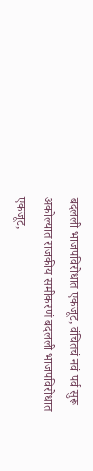बदलली भाजपविरोधात एकजूट, वंचितचं नवं पर्व सुरू
अकोल्यात राजकीय समीकरणं बदलली भाजपविरोधात एकजूट,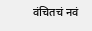वंचितचं नवं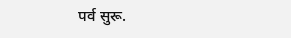पर्व सुरू.